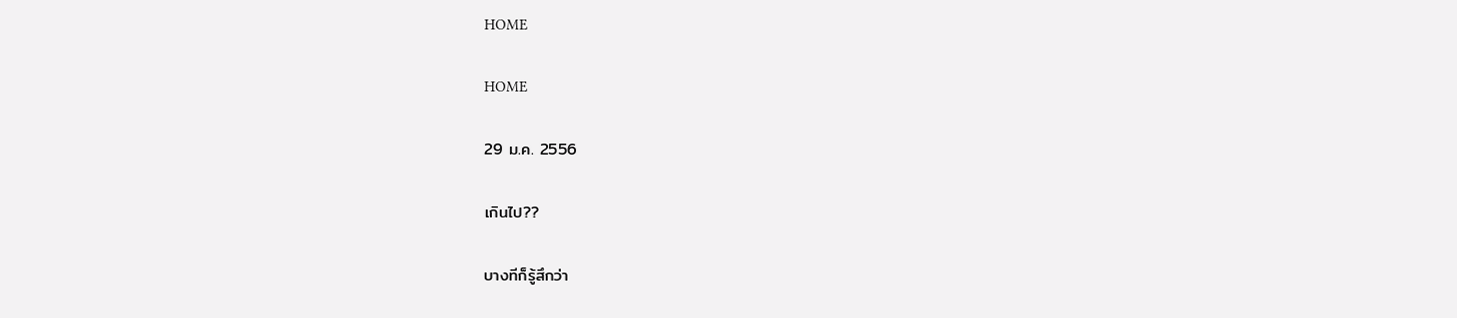HOME

HOME

29 ม.ค. 2556

เกินไป??

บางทีก็รู้สึกว่า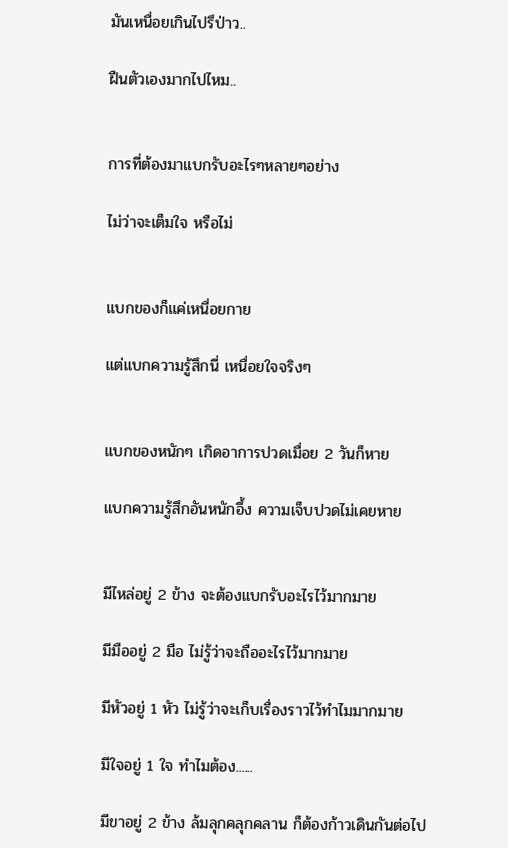มันเหนื่อยเกินไปรึป่าว..

ฝืนตัวเองมากไปไหม..


การที่ต้องมาแบกรับอะไรๆหลายๆอย่าง

ไม่ว่าจะเต็มใจ หรือไม่


แบกของก็แค่เหนื่อยกาย

แต่แบกความรู้สึกนี่ เหนื่อยใจจริงๆ


แบกของหนักๆ เกิดอาการปวดเมื่อย 2 วันก็หาย

แบกความรู้สึกอันหนักอึ้ง ความเจ็บปวดไม่เคยหาย


มีไหล่อยู่ 2 ข้าง จะต้องแบกรับอะไรไว้มากมาย

มีมืออยู่ 2 มือ ไม่รู้ว่าจะถืออะไรไว้มากมาย

มีหัวอยู่ 1 หัว ไม่รู้ว่าจะเก็บเรื่องราวไว้ทำไมมากมาย

มีใจอยู่ 1 ใจ ทำไมต้อง......

มีขาอยู่ 2 ข้าง ล้มลุกคลุกคลาน ก็ต้องก้าวเดินกันต่อไป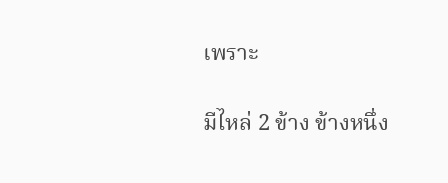เพราะ

มีไหล่ 2 ข้าง ข้างหนึ่ง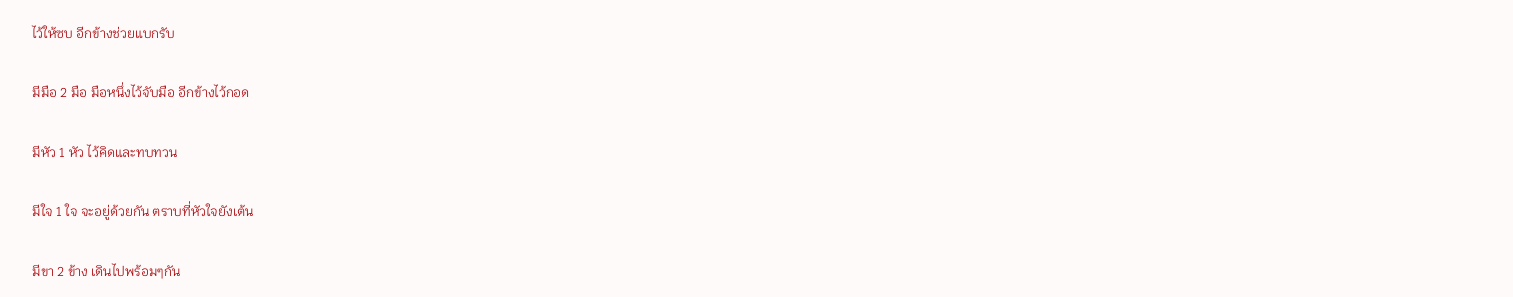ไว้ให้ซบ อีกข้างช่วยแบกรับ

มีมือ 2 มือ มือหนึ่งไว้จับมือ อีกข้างไว้กอด

มีหัว 1 หัว ไว้คิดและทบทวน

มีใจ 1 ใจ จะอยู่ด้วยกัน ตราบที่หัวใจยังเต้น

มีขา 2 ข้าง เดินไปพร้อมๆกัน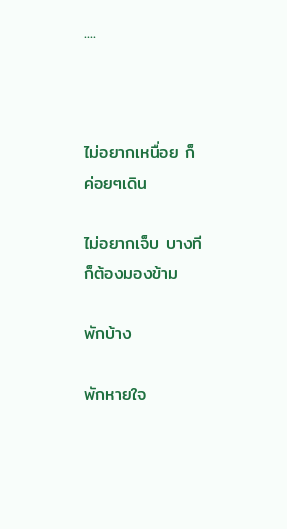....



ไม่อยากเหนื่อย ก็ค่อยๆเดิน

ไม่อยากเจ็บ บางทีก็ต้องมองข้าม

พักบ้าง

พักหายใจ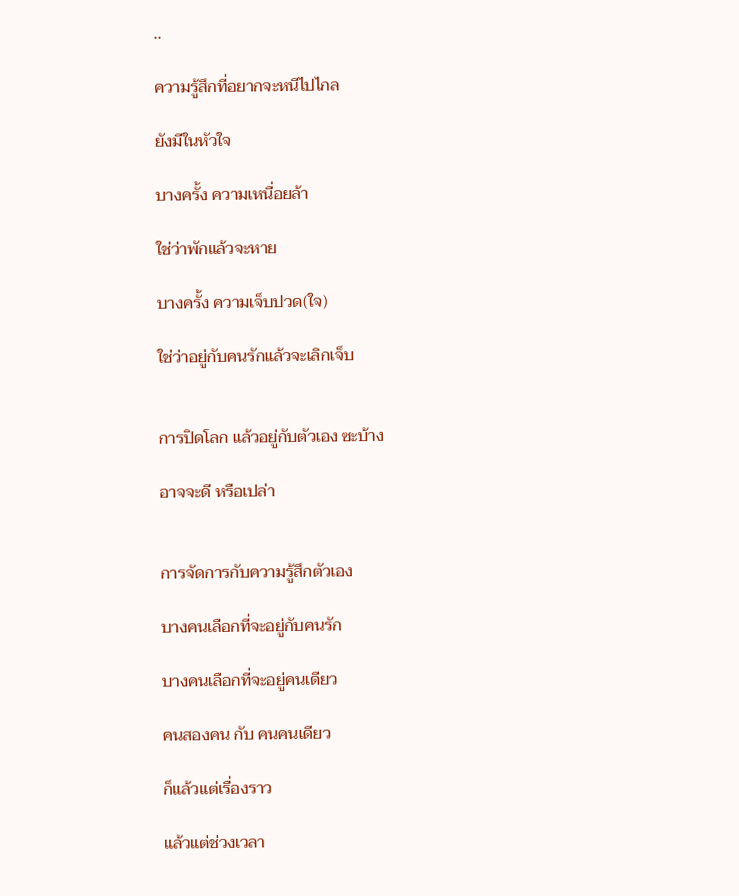..

ความรู้สึกที่อยากจะหนีไปไกล

ยังมีในหัวใจ

บางครั้ง ความเหนื่อยล้า

ใช่ว่าพักแล้วจะหาย

บางครั้ง ความเจ็บปวด(ใจ)

ใช่ว่าอยู่กับคนรักแล้วจะเลิกเจ็บ


การปิดโลก แล้วอยู่กับตัวเอง ซะบ้าง

อาจจะดี หรือเปล่า


การจัดการกับความรู้สึกตัวเอง

บางคนเลือกที่จะอยู่กับคนรัก

บางคนเลือกที่จะอยู่คนเดียว

คนสองคน กับ คนคนเดียว

ก็แล้วแต่เรื่องราว

แล้วแต่ช่วงเวลา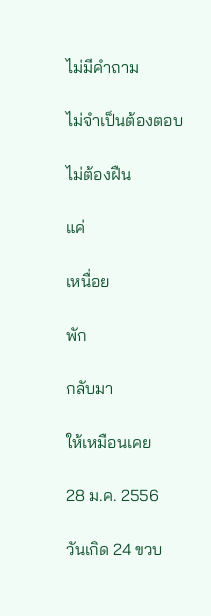ไม่มีคำถาม

ไม่จำเป็นต้องตอบ

ไม่ต้องฝืน

แค่

เหนื่อย

พัก

กลับมา

ให้เหมือนเคย

28 ม.ค. 2556

วันเกิด 24 ขวบ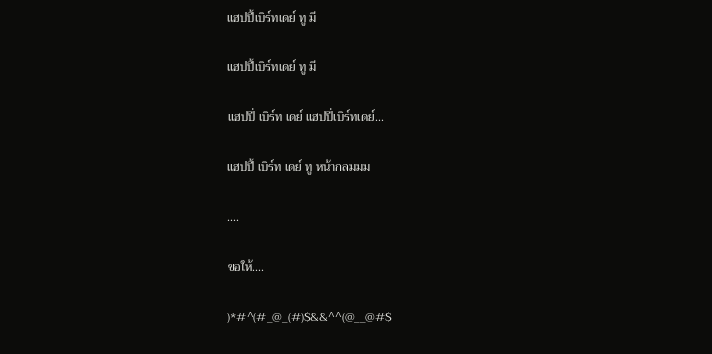แฮปปี้เบิร์ทเดย์ ทู มี

แฮปปี้เบิร์ทเดย์ ทู มี

แฮปปี่ เบิร์ท เดย์ แฮปปี่เบิร์ทเดย์...

แฮปปี้ เบิร์ท เดย์ ทู หน้ากลมมม

....

ขอให้....

)*#^(#_@_(#)$&&^^(@__@#$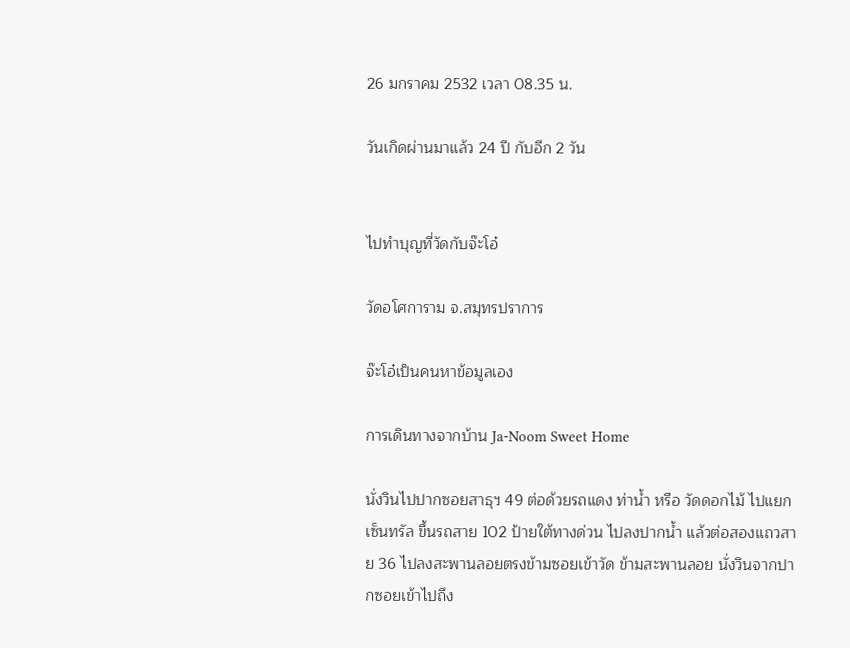26 มกราคม 2532 เวลา 08.35 น.

วันเกิดผ่านมาแล้ว 24 ปี กับอีก 2 วัน


ไปทำบุญที่วัดกับจ๊ะโอ๋

วัดอโศการาม จ.สมุทรปราการ

จ๊ะโอ๋เป็นคนหาข้อมูลเอง

การเดินทางจากบ้าน Ja-Noom Sweet Home

นั่งวินไปปากซอยสาธุฯ 49 ต่อด้วยรถแดง ท่าน้ำ หรือ วัดดอกไม้ ไปแยกเซ็นทรัล ขึ้นรถสาย 102 ป้ายใต้ทางด่วน ไปลงปากน้ำ แล้วต่อสองแถวสาย 36 ไปลงสะพานลอยตรงข้ามซอยเข้าวัด ข้ามสะพานลอย นั่งวินจากปากซอยเข้าไปถึง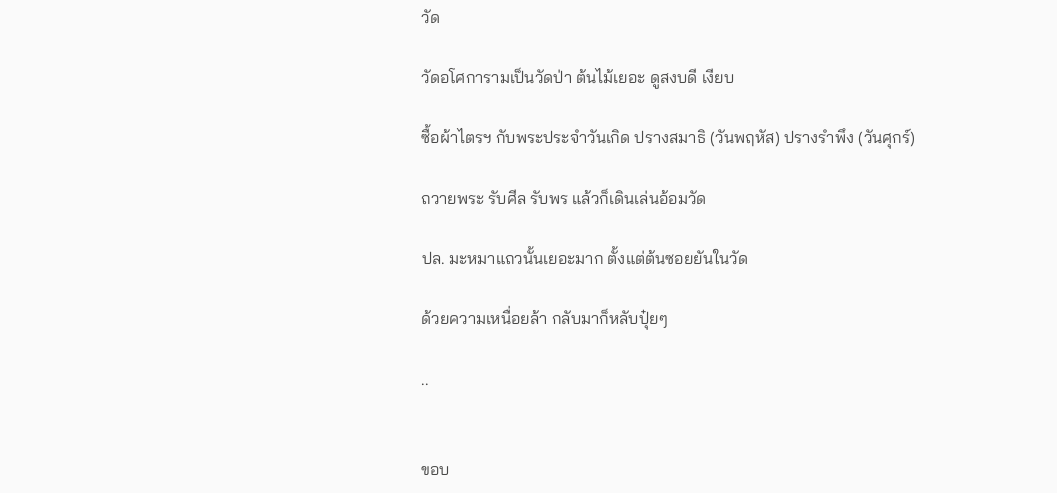วัด

วัดอโศการามเป็นวัดป่า ต้นไม้เยอะ ดูสงบดี เงียบ

ซื้อผ้าไตรฯ กับพระประจำวันเกิด ปรางสมาธิ (วันพฤหัส) ปรางรำพึง (วันศุกร์)

ถวายพระ รับศีล รับพร แล้วก็เดินเล่นอ้อมวัด

ปล. มะหมาแถวนั้นเยอะมาก ตั้งแต่ต้นซอยยันในวัด

ด้วยความเหนื่อยล้า กลับมาก็หลับปุ๋ยๆ

..


ขอบ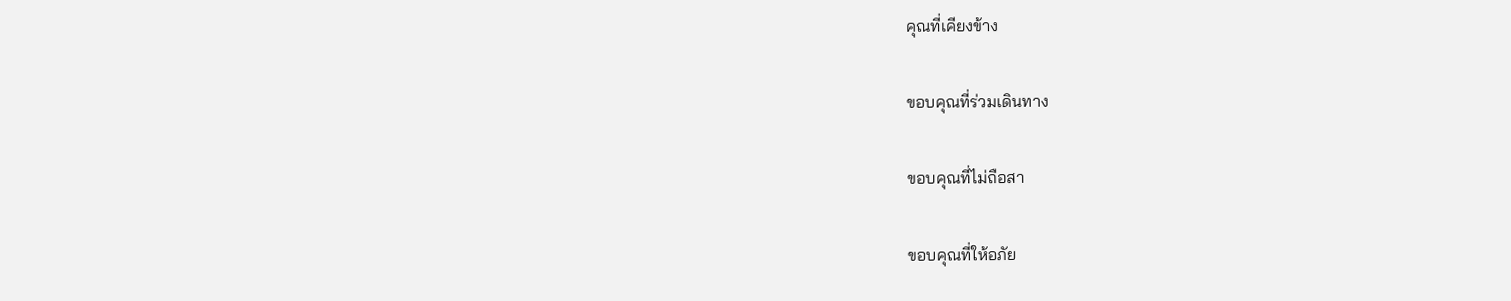คุณที่เคียงข้าง

ขอบคุณที่ร่วมเดินทาง

ขอบคุณที่ไม่ถือสา

ขอบคุณที่ให้อภัย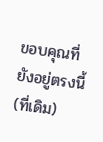ขอบคุณที่ยังอยู่ตรงนี้(ที่เดิม)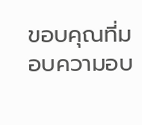ขอบคุณที่มอบความอบ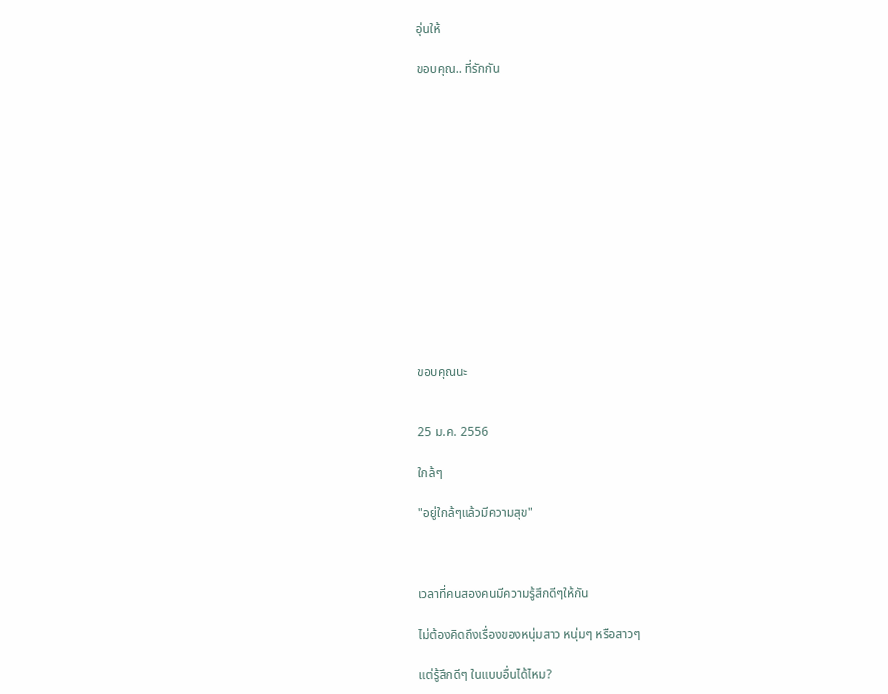อุ่นให้

ขอบคุณ.. ที่รักกัน














ขอบคุณนะ


25 ม.ค. 2556

ใกล้ๆ

"อยู่ใกล้ๆแล้วมีความสุข"



เวลาที่คนสองคนมีความรู้สึกดีๆให้กัน

ไม่ต้องคิดถึงเรื่องของหนุ่มสาว หนุ่มๆ หรือสาวๆ

แต่รู้สึกดีๆ ในแบบอื่นได้ไหม?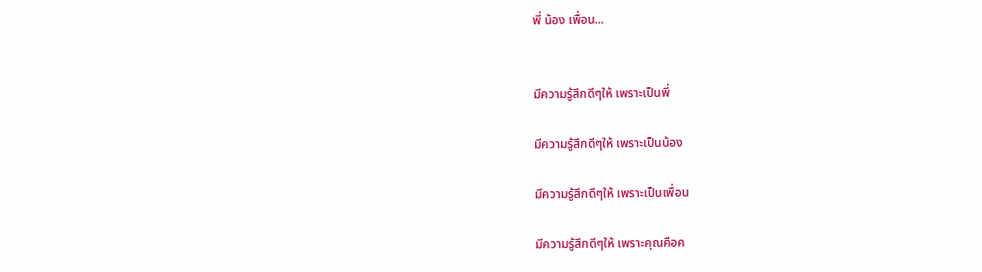พี่ น้อง เพื่อน...


มีความรู้สึกดีๆให้ เพราะเป็นพี่

มีความรู้สึกดีๆให้ เพราะเป็นน้อง

มีความรู้สึกดีๆให้ เพราะเป็นเพื่อน

มีความรู้สึกดีๆให้ เพราะคุณคือค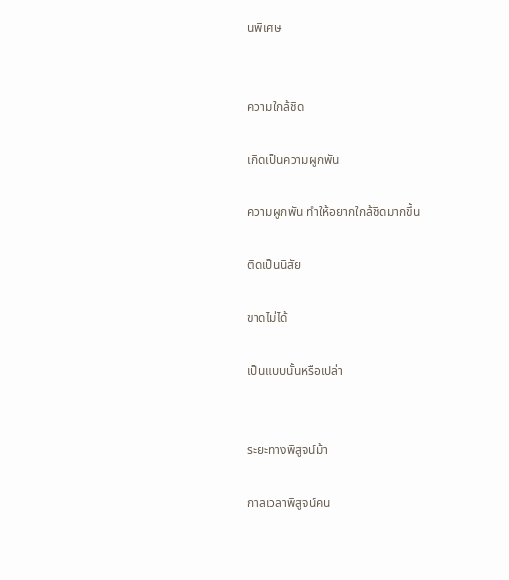นพิเศษ


ความใกล้ชิด

เกิดเป็นความผูกพัน

ความผูกพัน ทำให้อยากใกล้ชิดมากขึ้น

ติดเป็นนิสัย

ขาดไม่ได้

เป็นแบบนั้นหรือเปล่า


ระยะทางพิสูจน์ม้า

กาลเวลาพิสูจน์คน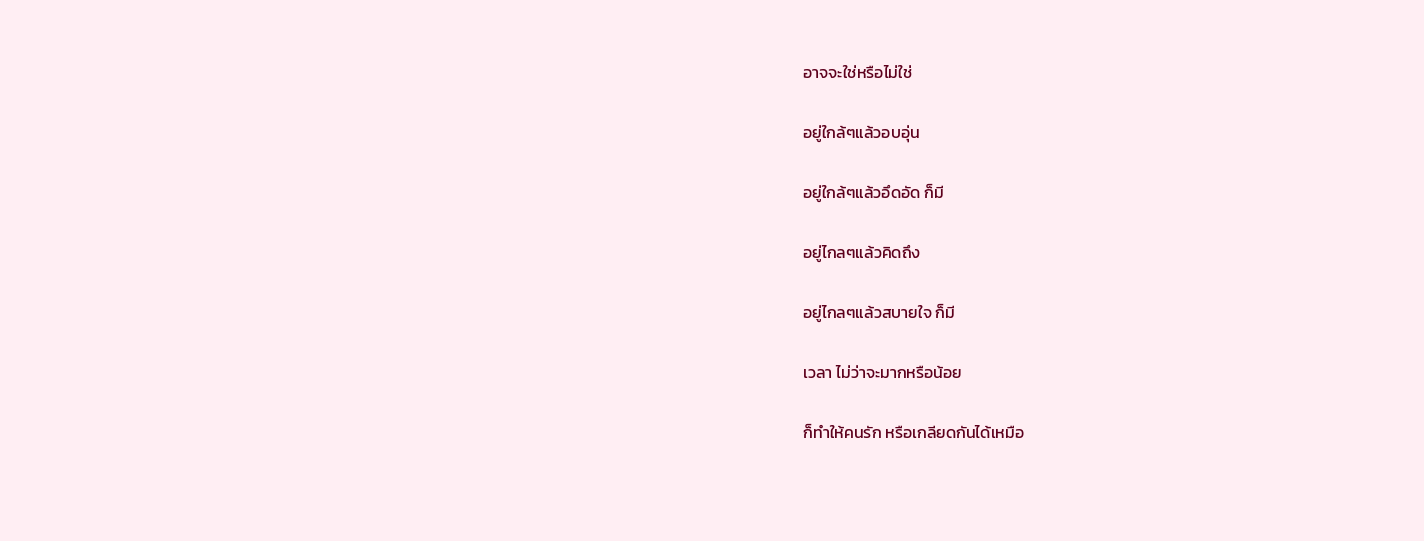อาจจะใช่หรือไม่ใช่

อยู่ใกล้ๆแล้วอบอุ่น

อยู่ใกล้ๆแล้วอึดอัด ก็มี

อยู่ไกลๆแล้วคิดถึง

อยู่ไกลๆแล้วสบายใจ ก็มี

เวลา ไม่ว่าจะมากหรือน้อย

ก็ทำให้คนรัก หรือเกลียดกันได้เหมือ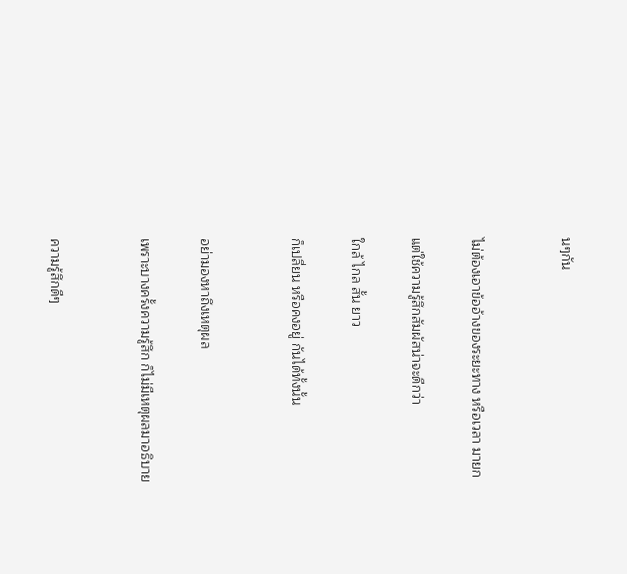นๆกัน


ไม่ต้องเอาข้ออ้างของระยะทาง หรือเวลา มายก

แต่ใช้ความรู้สึกสัมผัสน่าจะดีกว่า

ใกล้ ไกล สั้น ยาว

ก็เปลี่ยน หรือคงอยู่ กันได้ทั้งนั้น


อย่ามองหาถึงเหตุผล

เพราะบางครั้งความรู้สึก ก็ไม่มีเหตุผลมาอธิบาย


ความรู้สึกดีๆ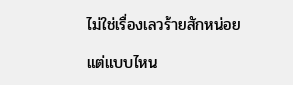ไม่ใช่เรื่องเลวร้ายสักหน่อย

แต่แบบไหน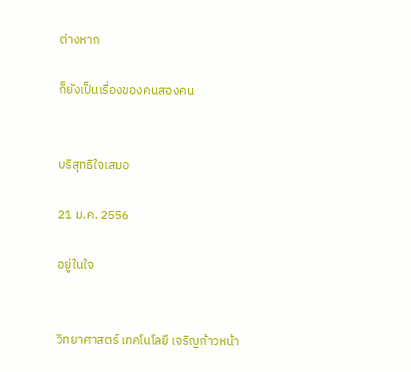ต่างหาก

ก็ยังเป็นเรื่องของคนสองคน


บริสุทธิใจเสมอ

21 ม.ค. 2556

อยู่ในใจ


วิทยาศาสตร์ เทคโนโลยี เจริญก้าวหน้า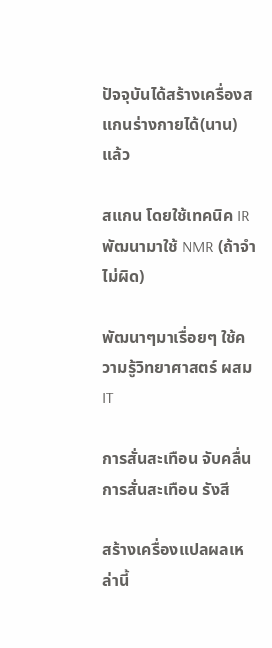ปัจจุบันได้สร้างเครื่องสแกนร่างกายได้(นาน)แล้ว

สแกน โดยใช้เทคนิค IR พัฒนามาใช้ NMR (ถ้าจำไม่ผิด)

พัฒนาๆมาเรื่อยๆ ใช้ความรู้วิทยาศาสตร์ ผสม IT

การสั่นสะเทือน จับคลื่นการสั่นสะเทือน รังสี

สร้างเครื่องแปลผลเหล่านี้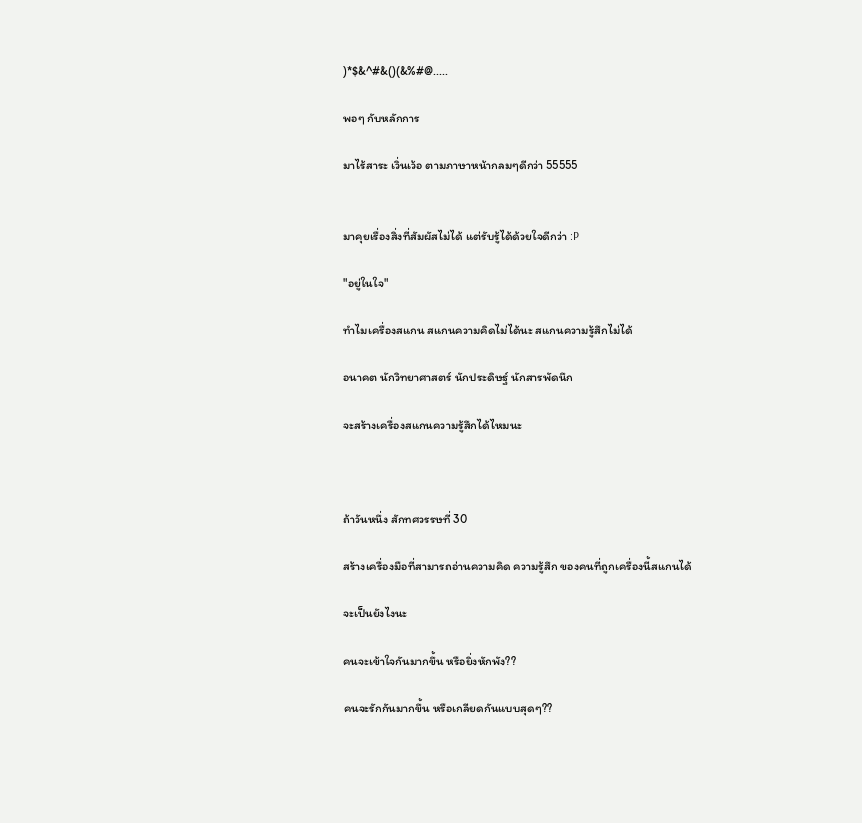)*$&^#&()(&%#@.....

พอๆ กับหลักการ

มาไร้สาระ เวิ่นเว้อ ตามภาษาหน้ากลมๆดีกว่า 55555


มาคุยเรื่องสิ่งที่สัมผัสไม่ได้ แต่รับรู้ได้ด้วยใจดีกว่า :P

"อยู่ในใจ"

ทำไมเครื่องสแกน สแกนความคิดไม่ได้นะ สแกนความรู้สึกไม่ได้

อนาคต นักวิทยาศาสตร์ นักประดิษฐ์ นักสารพัดนึก

จะสร้างเครื่องสแกนความรู้สึกได้ไหมนะ



ถ้าวันหนึ่ง สักทศวรรษที่ 30

สร้างเครื่องมือที่สามารถอ่านความคิด ความรู้สึก ของคนที่ถูกเครื่องนี้สแกนได้

จะเป็นยังไงนะ

คนจะเข้าใจกันมากขึ้น หรือยิ่งหักพัง??

คนจะรักกันมากขึ้น หรือเกลียดกันแบบสุดๆ??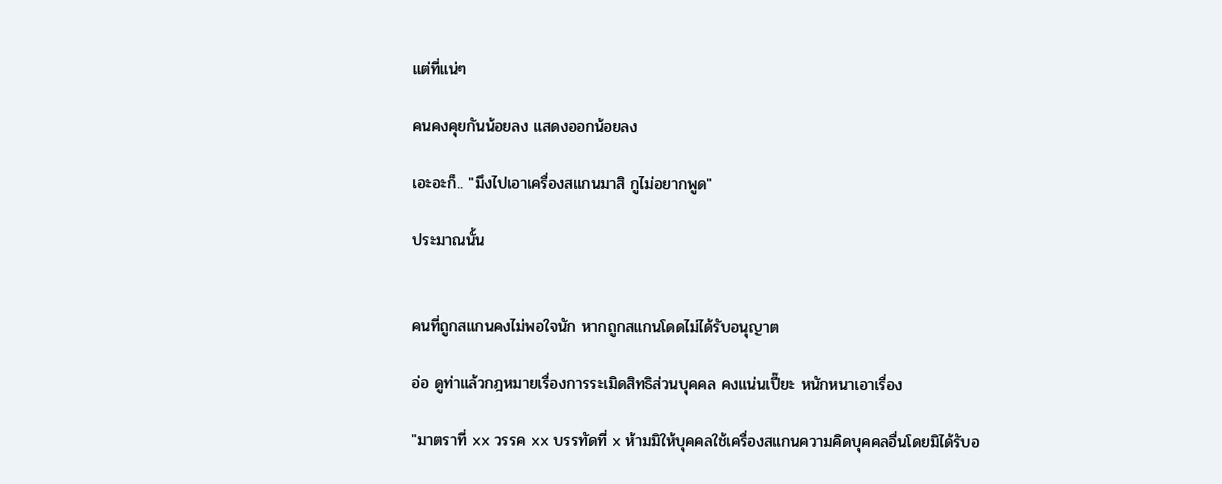แต่ที่แน่ๆ

คนคงคุยกันน้อยลง แสดงออกน้อยลง

เอะอะก็.. "มึงไปเอาเครื่องสแกนมาสิ กูไม่อยากพูด"

ประมาณนั้น


คนที่ถูกสแกนคงไม่พอใจนัก หากถูกสแกนโดดไม่ได้รับอนุญาต

อ่อ ดูท่าแล้วกฎหมายเรื่องการระเมิดสิทธิส่วนบุคคล คงแน่นเปี๊ยะ หนักหนาเอาเรื่อง

"มาตราที่ xx วรรค xx บรรทัดที่ x ห้ามมิให้บุคคลใช้เครื่องสแกนความคิดบุคคลอื่นโดยมิได้รับอ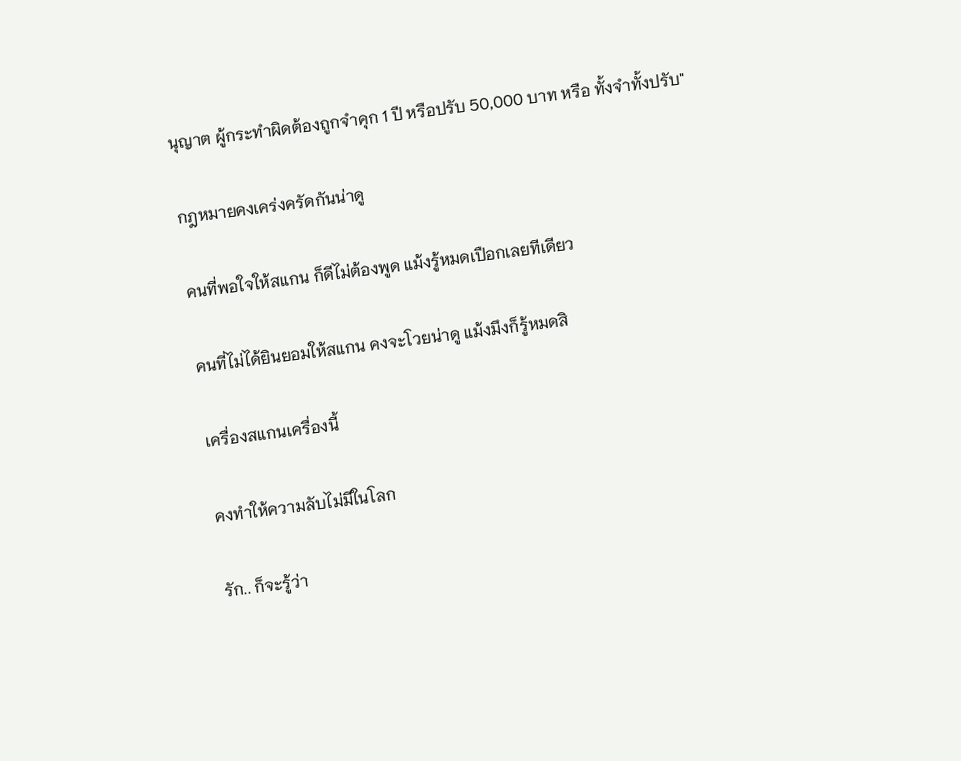นุญาต ผู้กระทำผิดต้องถูกจำคุก 1 ปี หรือปรับ 50,000 บาท หรือ ทั้งจำทั้งปรับ"

กฎหมายคงเคร่งครัดกันน่าดู

คนที่พอใจให้สแกน ก็ดีไม่ต้องพูด แม้งรู้หมดเปือกเลยทีเดียว

คนที่ไม่ได้ยินยอมให้สแกน คงจะโวยน่าดู แม้งมึงก็รู้หมดสิ

เครื่องสแกนเครื่องนี้

คงทำให้ความลับไม่มีในโลก

รัก.. ก็จะรู้ว่า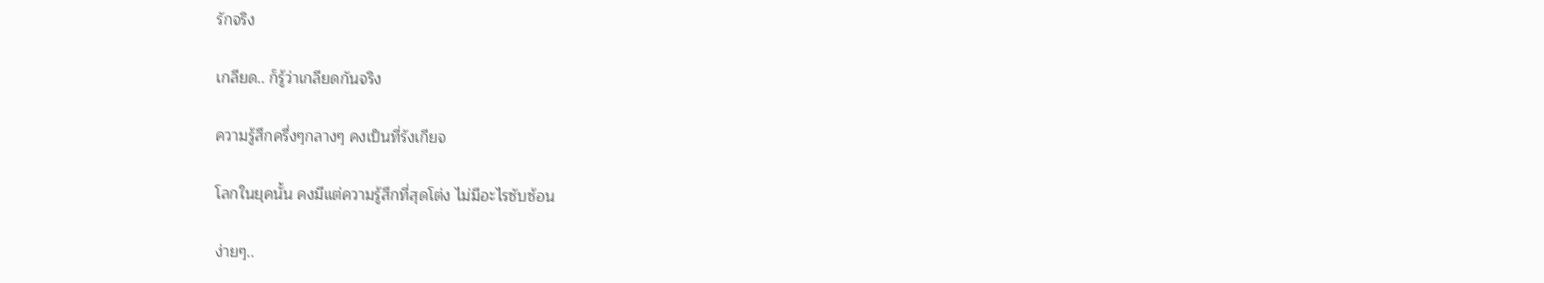รักจริง

เกลียด.. ก็รู้ว่าเกลียดกันจริง

ความรู้สึกครึ่งๆกลางๆ คงเป็นที่รังเกียจ

โลกในยุคนั้น คงมีแต่ความรู้สึกที่สุดโต่ง ไม่มีอะไรซับซ้อน

ง่ายๆ..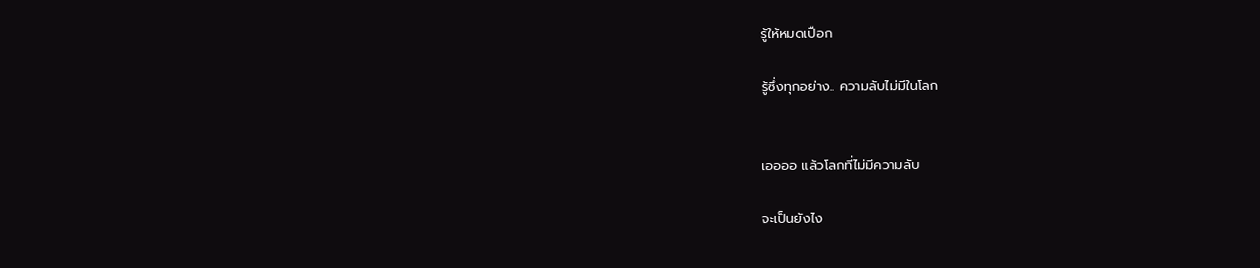รู้ให้หมดเปือก

รู้ซึ่งทุกอย่าง.. ความลับไม่มีในโลก


เออออ แล้วโลกที่ไม่มีความลับ

จะเป็นยังไง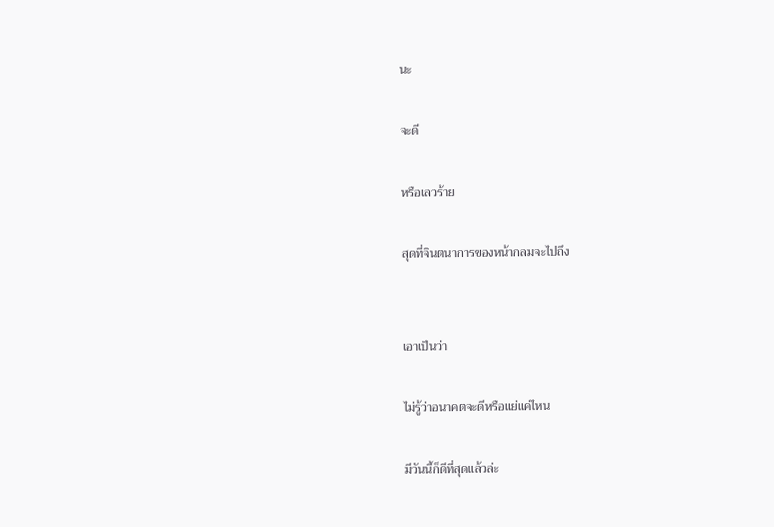นะ

จะดี

หรือเลวร้าย

สุดที่จินตนาการของหน้ากลมจะไปถึง


เอาเป็นว่า

ไม่รู้ว่าอนาคตจะดีหรือแย่แค่ไหน

มีวันนี้ก็ดีที่สุดแล้วล่ะ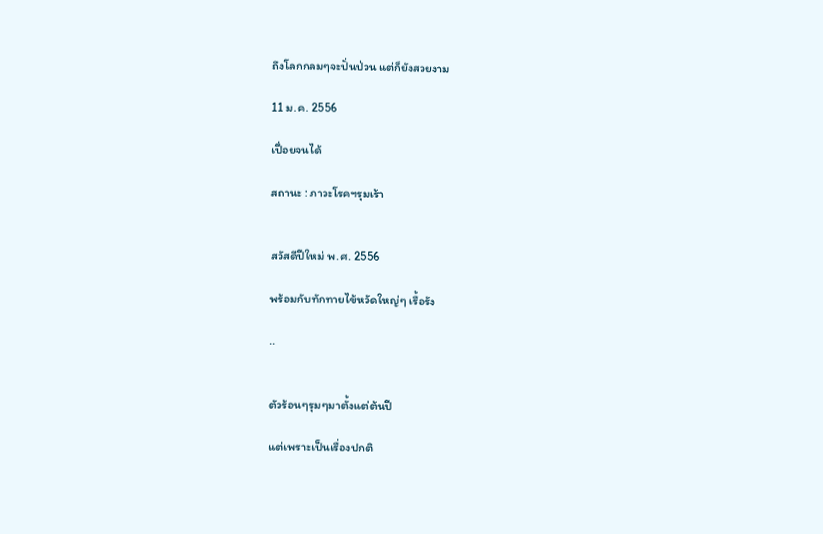ถึงโลกกลมๆจะปั่นป่วน แต่ก็ยังสวยงาม

11 ม.ค. 2556

เปื่อยจนได้

สถานะ : ภาวะโรคฯรุมเร้า


สวัสดีปีใหม่ พ.ศ. 2556

พร้อมกับทักทายไข้หวัดใหญ่ๆ เรื้อรัง

..


ตัวร้อนๆรุมๆมาตั้งแต่ต้นปี

แต่เพราะเป็นเรื่องปกติ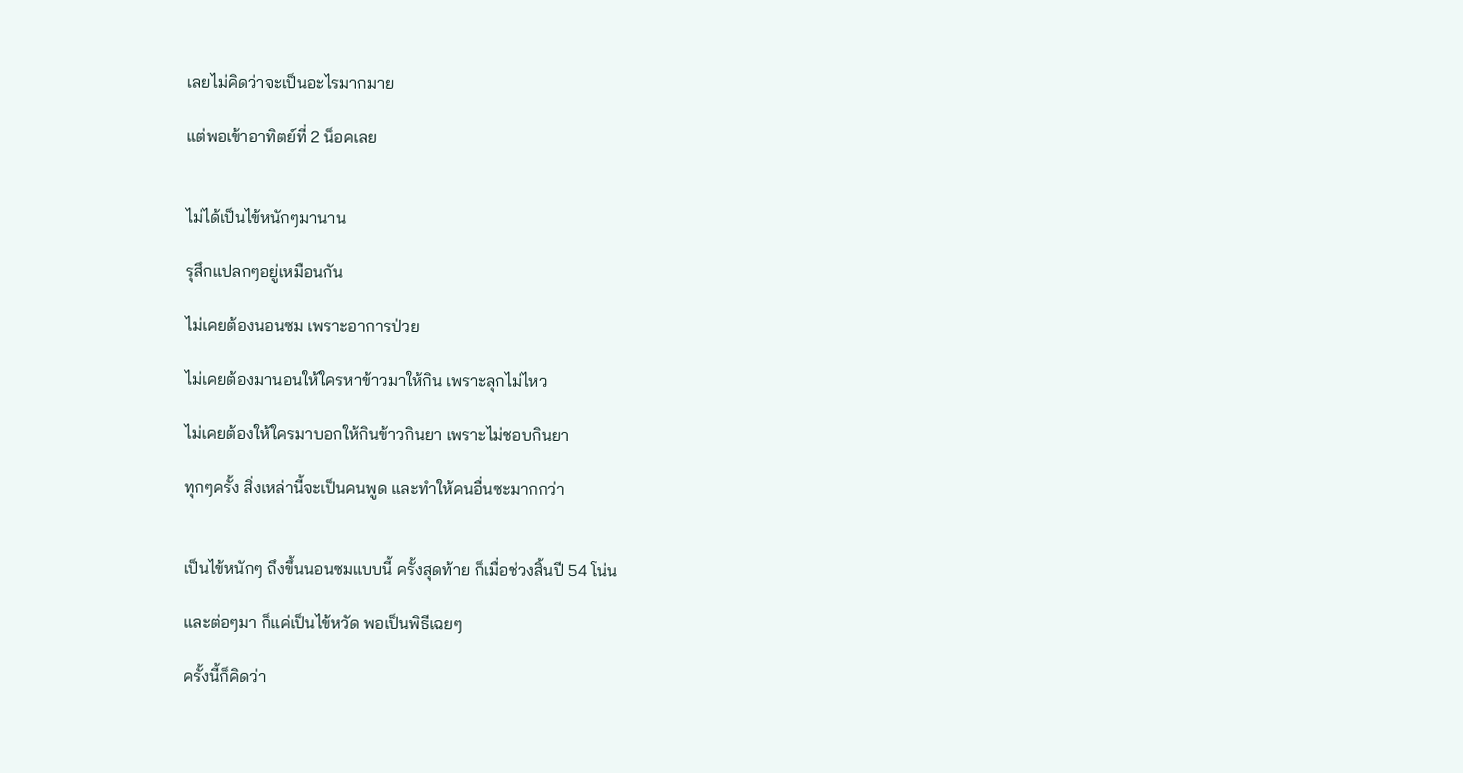เลยไม่คิดว่าจะเป็นอะไรมากมาย

แต่พอเข้าอาทิตย์ที่ 2 น็อคเลย


ไม่ได้เป็นไข้หนักๆมานาน

รุสึกแปลกๆอยู่เหมือนกัน

ไม่เคยต้องนอนซม เพราะอาการป่วย

ไม่เคยต้องมานอนให้ใครหาข้าวมาให้กิน เพราะลุกไม่ไหว

ไม่เคยต้องให้ใครมาบอกให้กินข้าวกินยา เพราะไม่ชอบกินยา

ทุกๆครั้ง สิ่งเหล่านี้จะเป็นคนพูด และทำให้คนอื่นซะมากกว่า


เป็นไข้หนักๆ ถึงขึ้นนอนซมแบบนี้ ครั้งสุดท้าย ก็เมื่อช่วงสิ้นปี 54 โน่น

และต่อๆมา ก็แค่เป็นไข้หวัด พอเป็นพิธีเฉยๆ

ครั้งนี้ก็คิดว่า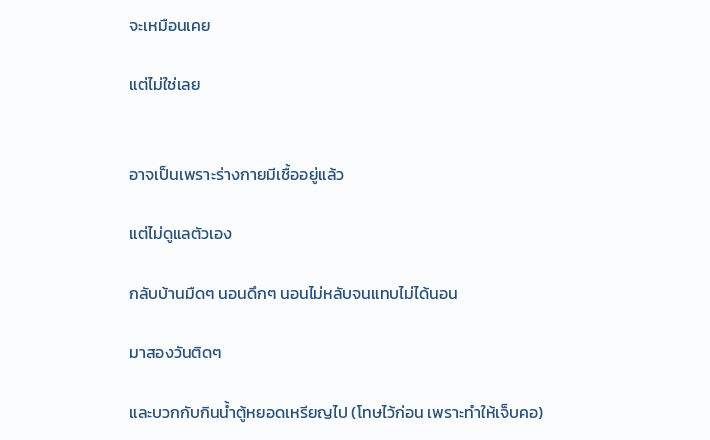จะเหมือนเคย

แต่ไม่ใช่เลย


อาจเป็นเพราะร่างกายมีเชื้ออยู่แล้ว

แต่ไม่ดูแลตัวเอง

กลับบ้านมืดๆ นอนดึกๆ นอนไม่หลับจนแทบไม่ได้นอน

มาสองวันติดๆ

และบวกกับกินน้ำตู้หยอดเหรียญไป (โทษไว้ก่อน เพราะทำให้เจ็บคอ)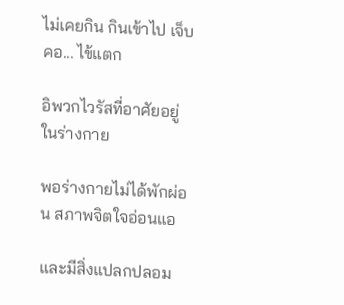ไม่เคยกิน กินเข้าไป เจ็บคอ... ไข้แตก

อิพวกไวรัสที่อาศัยอยู่ในร่างกาย

พอร่างกายไม่ได้พักผ่อน สภาพจิตใจอ่อนแอ

และมีสิ่งแปลกปลอม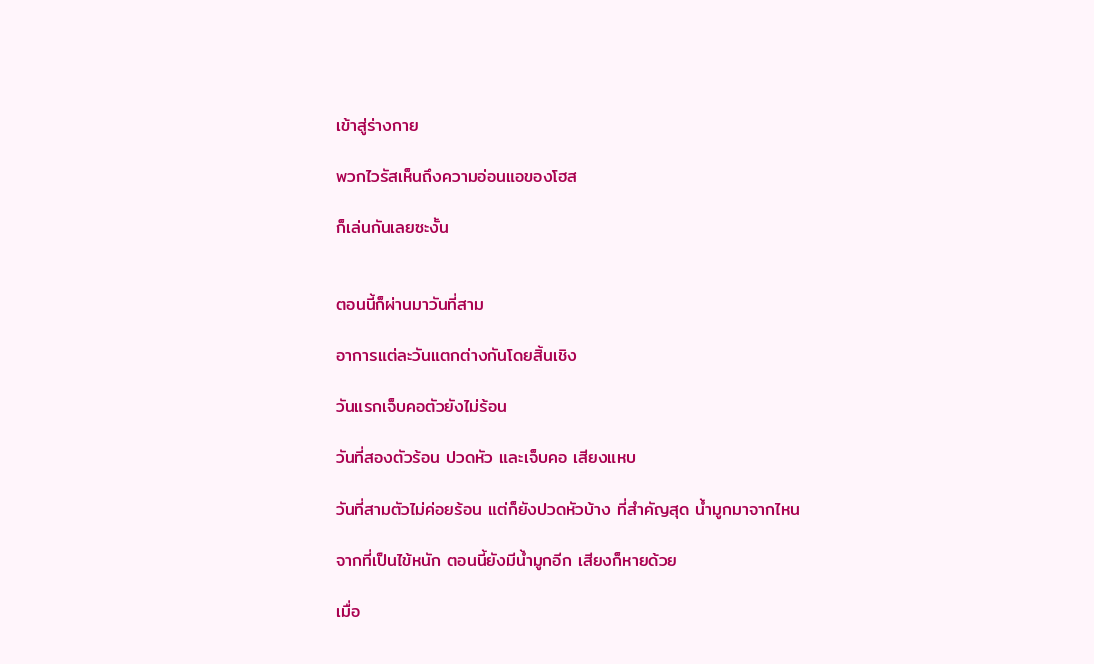เข้าสู่ร่างกาย

พวกไวรัสเห็นถึงความอ่อนแอของโฮส

ก็เล่นกันเลยซะงั้น


ตอนนี้ก็ผ่านมาวันที่สาม

อาการแต่ละวันแตกต่างกันโดยสิ้นเชิง

วันแรกเจ็บคอตัวยังไม่ร้อน

วันที่สองตัวร้อน ปวดหัว และเจ็บคอ เสียงแหบ

วันที่สามตัวไม่ค่อยร้อน แต่ก็ยังปวดหัวบ้าง ที่สำคัญสุด น้ำมูกมาจากไหน

จากที่เป็นไข้หนัก ตอนนี้ยังมีน้ำมูกอีก เสียงก็หายด้วย

เมื่อ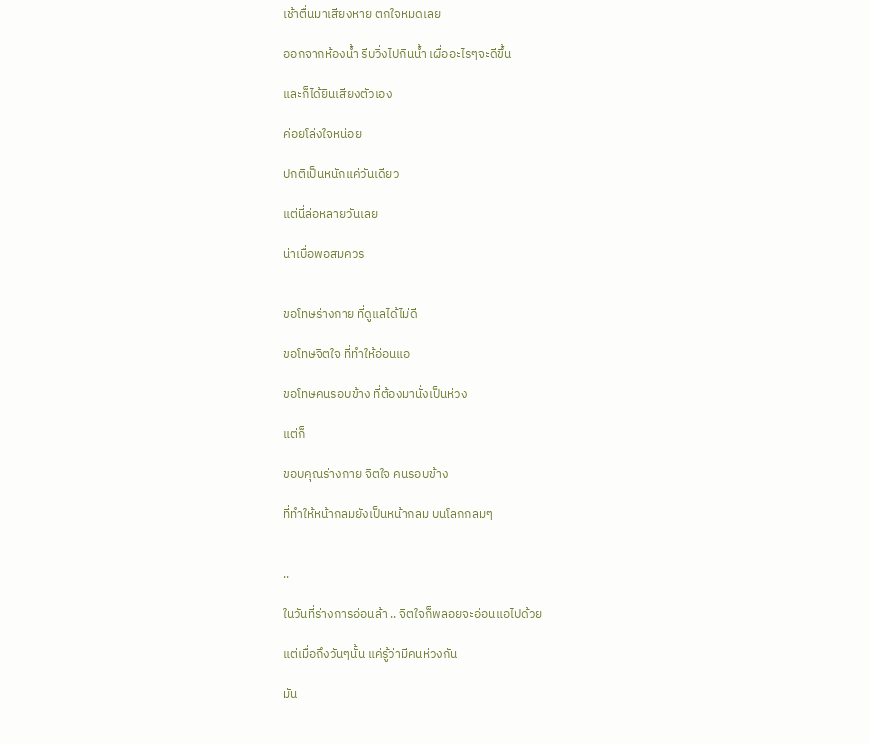เช้าตื่นมาเสียงหาย ตกใจหมดเลย

ออกจากห้องน้ำ รีบวิ่งไปกินน้ำ เผื่ออะไรๆจะดีขึ้น

และก็ได้ยินเสียงตัวเอง

ค่อยโล่งใจหน่อย

ปกติเป็นหนักแค่วันเดียว

แต่นี่ล่อหลายวันเลย

น่าเบื่อพอสมควร


ขอโทษร่างกาย ที่ดูแลได้ไม่ดี

ขอโทษจิตใจ ที่ทำให้อ่อนแอ

ขอโทษคนรอบข้าง ที่ต้องมานั่งเป็นห่วง

แต่ก็

ขอบคุณร่างกาย จิตใจ คนรอบข้าง

ที่ทำให้หน้ากลมยังเป็นหน้ากลม บนโลกกลมๆ


..

ในวันที่ร่างการอ่อนล้า .. จิตใจก็พลอยจะอ่อนแอไปด้วย

แต่เมื่อถึงวันๆนั้น แค่รู้ว่ามีคนห่วงกัน

มัน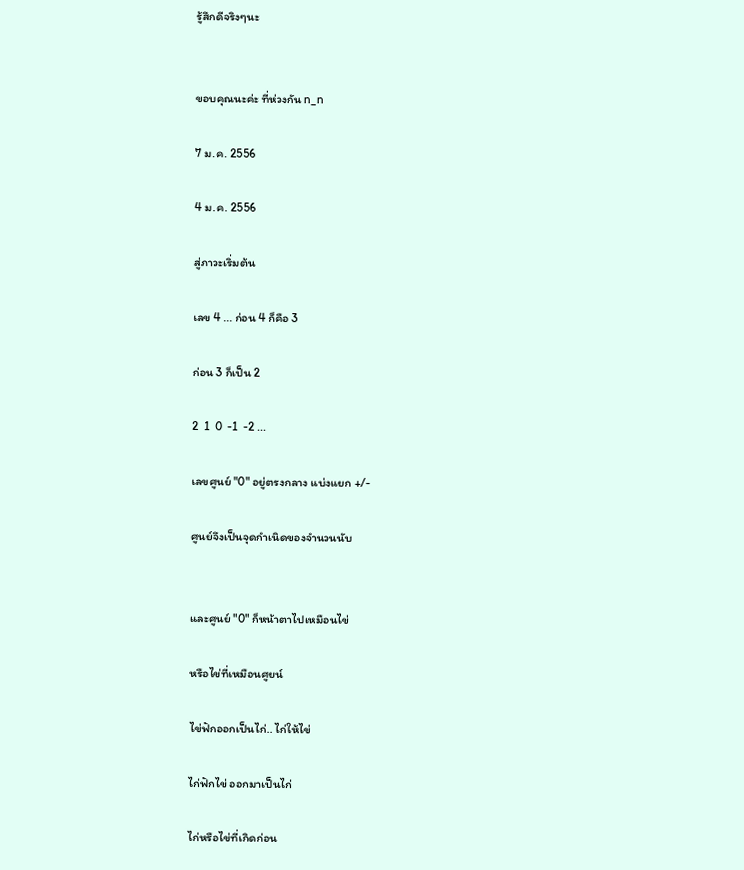รู้สึกดีจริงๆนะ


ขอบคุณนะค่ะ ที่ห่วงกัน n_n

7 ม.ค. 2556

4 ม.ค. 2556

สู่ภาวะเริ่มต้น

เลข 4 ... ก่อน 4 ก็คือ 3

ก่อน 3 ก็เป็น 2

2  1  0  -1  -2 ...

เลขศูนย์ "0" อยู่ตรงกลาง แบ่งแยก +/-

ศูนย์จึงเป็นจุดกำเนิดของจำนวนนับ


และศูนย์ "0" ก็หน้าตาไปเหมือนไข่

หรือไข่ที่เหมือนศูยน์

ไข่ฟักออกเป็นไก่.. ไก่ให้ไข่

ไก่ฟักไข่ ออกมาเป็นไก่

ไก่หรือไข่ที่เกิดก่อน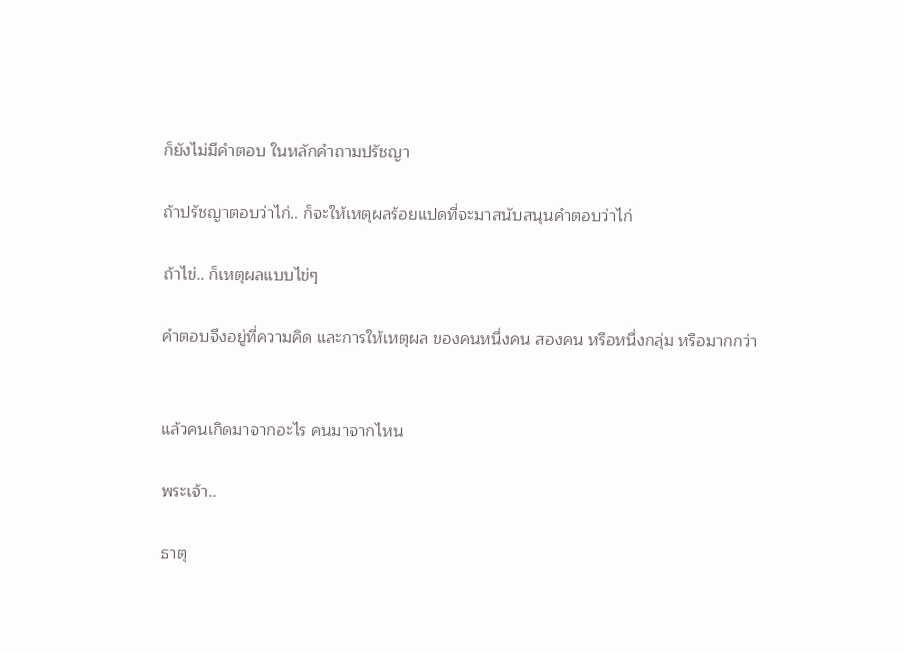ก็ยังไม่มีคำตอบ ในหลักคำถามปรัชญา

ถ้าปรัชญาตอบว่าไก่.. ก็จะให้เหตุผลร้อยแปดที่จะมาสนับสนุนคำตอบว่าไก่

ถ้าไข่.. ก็เหตุผลแบบไข่ๆ

คำตอบจึงอยู่ที่ความคิด และการให้เหตุผล ของคนหนึ่งคน สองคน หรือหนึ่งกลุ่ม หรือมากกว่า


แล้วคนเกิดมาจากอะไร คนมาจากไหน

พระเจ้า..

ธาตุ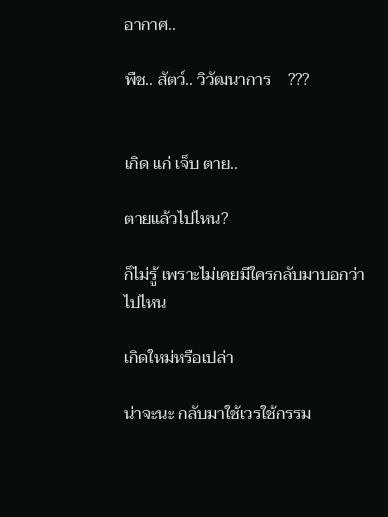อากาศ..

พืช.. สัตว์.. วิวัฒนาการ    ???


เกิด แก่ เจ็บ ตาย..

ตายแล้วไปไหน?

ก็ไม่รู้ เพราะไม่เคยมีใครกลับมาบอกว่าไปไหน

เกิดใหม่หรือเปล่า

น่าจะนะ กลับมาใช้เวรใช้กรรม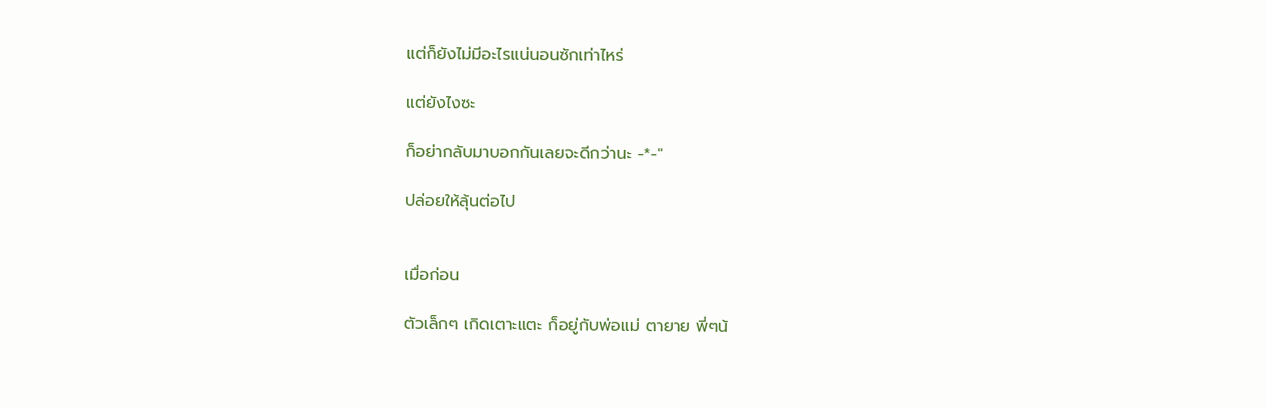แต่ก็ยังไม่มีอะไรแน่นอนซักเท่าไหร่

แต่ยังไงซะ

ก็อย่ากลับมาบอกกันเลยจะดีกว่านะ -*-"

ปล่อยให้ลุ้นต่อไป


เมื่อก่อน

ตัวเล็กๆ เกิดเตาะแตะ ก็อยู่กับพ่อแม่ ตายาย พี่ๆน้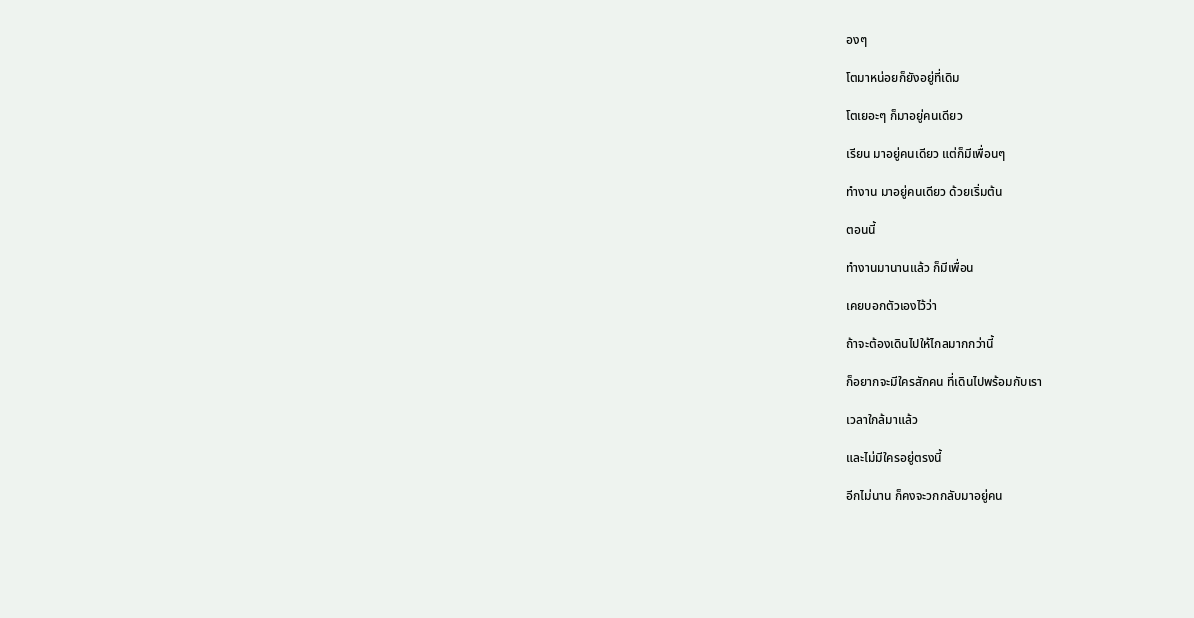องๆ

โตมาหน่อยก็ยังอยู่ที่เดิม

โตเยอะๆ ก็มาอยู่คนเดียว

เรียน มาอยู่คนเดียว แต่ก็มีเพื่อนๆ

ทำงาน มาอยู่คนเดียว ด้วยเริ่มต้น

ตอนนี้

ทำงานมานานแล้ว ก็มีเพื่อน

เคยบอกตัวเองไว้ว่า

ถ้าจะต้องเดินไปให้ไกลมากกว่านี้

ก็อยากจะมีใครสักคน ที่เดินไปพร้อมกับเรา

เวลาใกล้มาแล้ว

และไม่มีใครอยู่ตรงนี้

อีกไม่นาน ก็คงจะวกกลับมาอยู่คน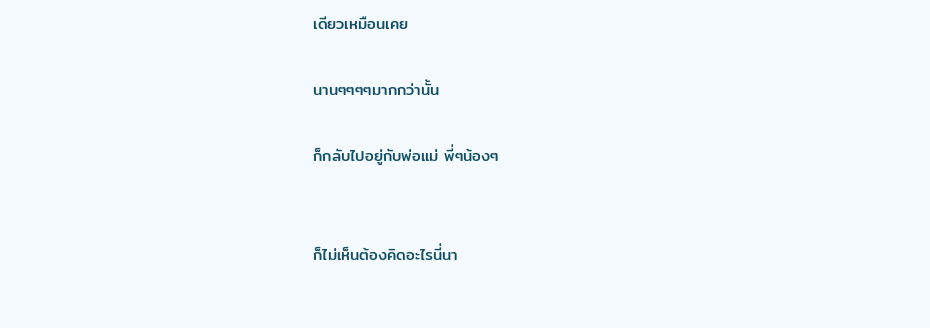เดียวเหมือนเคย

นานๆๆๆๆมากกว่านั้น

ก็กลับไปอยู่กับพ่อแม่ พี่ๆน้องๆ


ก็ไม่เห็นต้องคิดอะไรนี่นา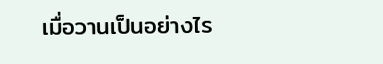เมื่อวานเป็นอย่างไร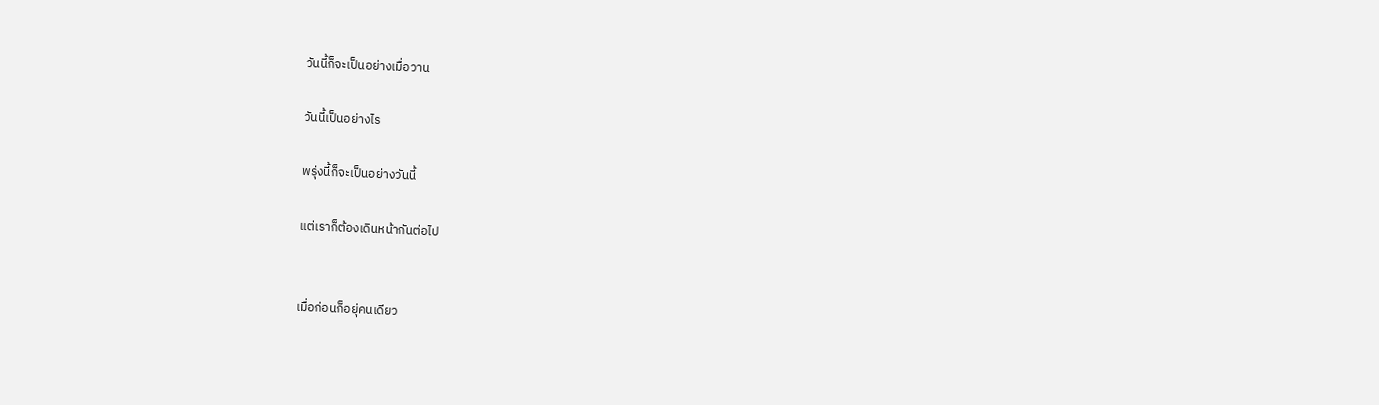วันนี้ก็จะเป็นอย่างเมื่อวาน

วันนี้เป็นอย่างไร

พรุ่งนี้ก็จะเป็นอย่างวันนี้

แต่เราก็ต้องเดินหน้ากันต่อไป


เมื่อก่อนก็อยุ่คนเดียว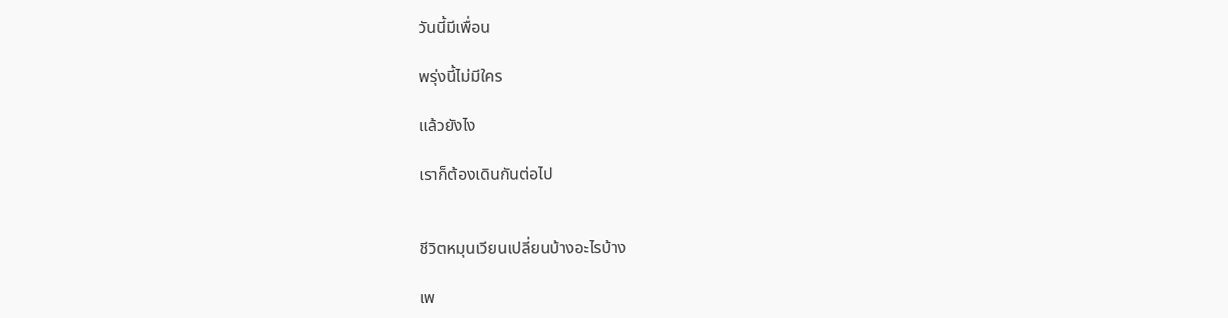วันนี้มีเพื่อน

พรุ่งนี้ไม่มีใคร

แล้วยังไง

เราก็ต้องเดินกันต่อไป


ชีวิตหมุนเวียนเปลี่ยนบ้างอะไรบ้าง

เพ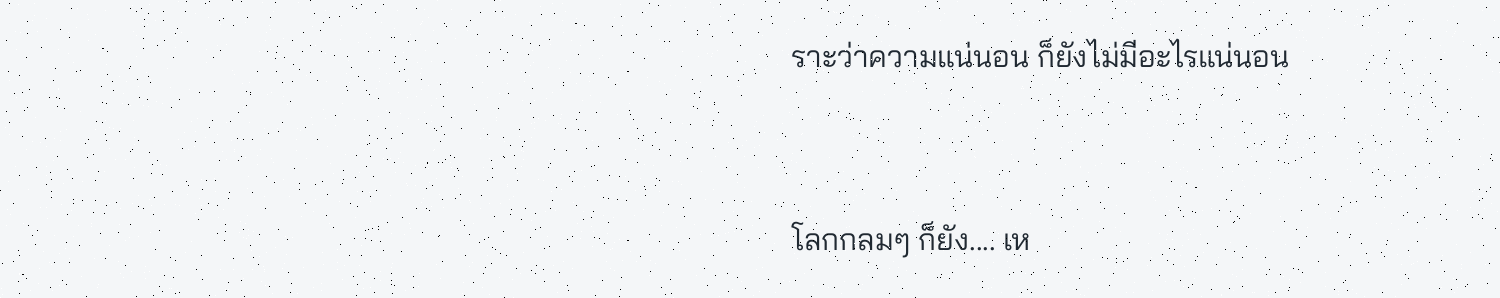ราะว่าความแน่นอน ก็ยังไม่มีอะไรแน่นอน


โลกกลมๆ ก็ยัง.... เห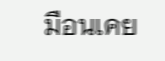มือนเคย